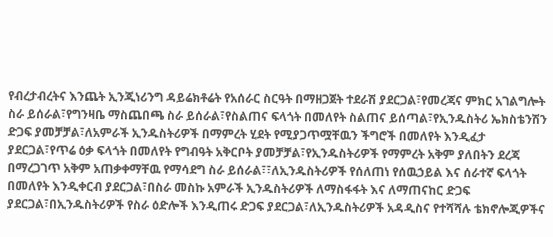የብረታብረትና እንጨት ኢንጂነሪንግ ዳይሬክቶሬት የአሰራር ስርዓት በማዘጋጀት ተደራሽ ያደርጋል፣የመረጃና ምክር አገልግሎት ስራ ይሰራል፣የግንዛቤ ማስጨበጫ ስራ ይሰራል፣የስልጠና ፍላጎት በመለየት ስልጠና ይሰጣል፣የኢንዱስትሪ ኤክስቴንሽን ድጋፍ ያመቻቻል፣ለአምራች ኢንዱስትሪዎች በማምረት ሂደት የሚያጋጥሟቸዉን ችግሮች በመለየት እንዲፈታ ያደርጋል፣የጥሬ ዕቃ ፍላጎት በመለየት የግብዓት አቅርቦት ያመቻቻል፣የኢንዱስትሪዎች የማምረት አቅም ያለበትን ደረጃ በማረጋገጥ አቅም አጠቃቀማቸዉ የማሳደግ ስራ ይሰራል፣፣ለኢንዱስትሪዎች የሰለጠነ የሰዉኃይል እና ሰራተኛ ፍላጎት በመለየት እንዲቀርብ ያደርጋል፣በስራ መስኩ አምራች ኢንዱስትሪዎች ለማስፋፋት እና ለማጠናከር ድጋፍ ያደርጋል፣በኢንዱስትሪዎች የስራ ዕድሎች እንዲጠሩ ድጋፍ ያደርጋል፣ለኢንዱስትሪዎች አዳዲስና የተሻሻሉ ቴክኖሎጂዎችና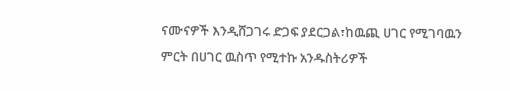ናሙናዎች እንዲሸጋገሩ ድጋፍ ያደርጋል፣ከዉጪ ሀገር የሚገባዉን ምርት በሀገር ዉስጥ የሚተኩ አንዱስትሪዎች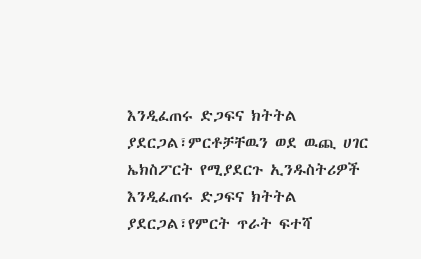እንዲፈጠሩ ድጋፍና ክትትል ያደርጋል፣ምርቶቻቸዉን ወደ ዉጪ ሀገር ኤክስፖርት የሚያደርጉ ኢንዱስትሪዎች እንዲፈጠሩ ድጋፍና ክትትል ያደርጋል፣የምርት ጥራት ፍተሻ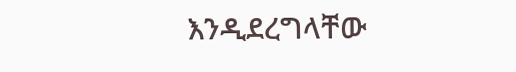እንዲደረግላቸው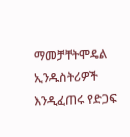ማመቻቸትሞዴል ኢንዱስትሪዎች እንዲፈጠሩ የድጋፍ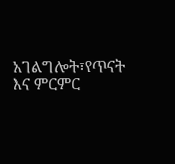አገልግሎት፣የጥናት እና ምርምር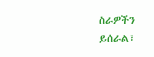ስራዎችን ይሰራል፣